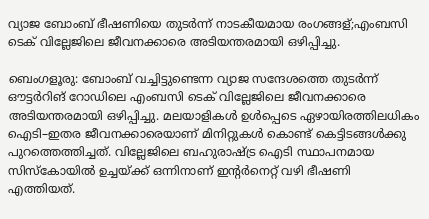വ്യാജ ബോംബ്‌ ഭീഷണിയെ തുടര്‍ന്ന് നാടകീയമായ രംഗങ്ങള്;എംബസി ടെക് വില്ലേജിലെ ജീവനക്കാരെ അടിയന്തരമായി ഒഴിപ്പിച്ചു.

ബെംഗളൂരു: ബോംബ് വച്ചിട്ടുണ്ടെന്ന വ്യാജ സന്ദേശത്തെ തുടർന്ന് ഔട്ടർറിങ് റോഡിലെ എംബസി ടെക് വില്ലേജിലെ ജീവനക്കാരെ അടിയന്തരമായി ഒഴിപ്പിച്ചു. മലയാളികൾ ഉൾപ്പെടെ ഏഴായിരത്തിലധികം ഐടി–ഇതര ജീവനക്കാരെയാണ് മിനിറ്റുകൾ കൊണ്ട് കെട്ടിടങ്ങൾക്കു പുറത്തെത്തിച്ചത്. വില്ലേജിലെ ബഹുരാഷ്ട്ര ഐടി സ്ഥാപനമായ സിസ്കോയിൽ ഉച്ചയ്ക്ക് ഒന്നിനാണ് ഇന്റർനെറ്റ് വഴി ഭീഷണി എത്തിയത്.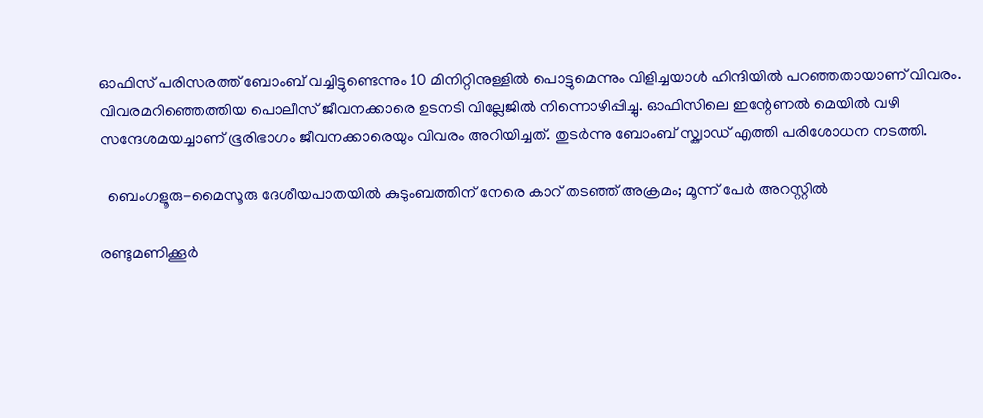ഓഫിസ് പരിസരത്ത് ബോംബ് വച്ചിട്ടുണ്ടെന്നും 10 മിനിറ്റിനുള്ളിൽ പൊട്ടുമെന്നും വിളിച്ചയാൾ ഹിന്ദിയിൽ പറഞ്ഞതായാണ് വിവരം. വിവരമറിഞ്ഞെത്തിയ പൊലീസ് ജീവനക്കാരെ ഉടനടി വില്ലേജിൽ നിന്നൊഴിപ്പിച്ചു. ഓഫിസിലെ ഇന്റേണൽ മെയിൽ വഴി സന്ദേശമയച്ചാണ് ഭൂരിഭാഗം ജീവനക്കാരെയും വിവരം അറിയിച്ചത്. തുടർന്നു ബോംബ് സ്ക്വാഡ് എത്തി പരിശോധന നടത്തി.

  ബെംഗളൂരു-മൈസൂരു ദേശീയപാതയിൽ കുടുംബത്തിന് നേരെ കാറ് തടഞ്ഞ് അക്രമം; മൂന്ന് പേർ അറസ്റ്റിൽ

രണ്ടുമണിക്കൂർ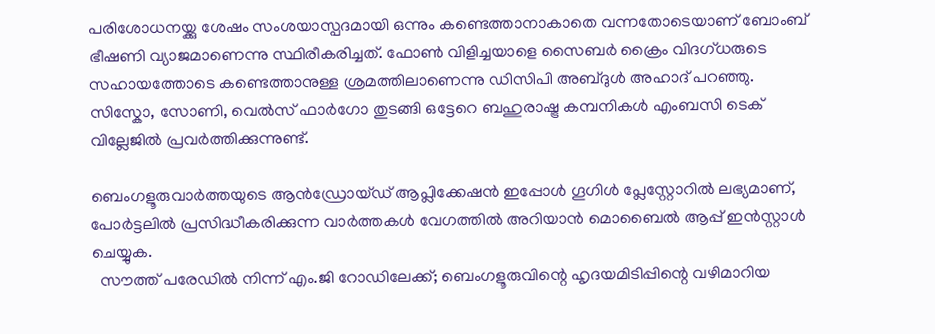പരിശോധനയ്ക്കു ശേഷം സംശയാസ്പദമായി ഒന്നും കണ്ടെത്താനാകാതെ വന്നതോടെയാണ് ബോംബ് ഭീഷണി വ്യാജമാണെന്നു സ്ഥിരീകരിച്ചത്. ഫോൺ വിളിച്ചയാളെ സൈബർ ക്രൈം വിദഗ്ധരുടെ സഹായത്തോടെ കണ്ടെത്താനുള്ള ശ്രമത്തിലാണെന്നു ഡിസിപി അബ്ദുൾ അഹാദ് പറഞ്ഞു. സിസ്കോ, സോണി, വെൽസ് ഫാർഗോ തുടങ്ങി ഒട്ടേറെ ബഹുരാഷ്ട്ര കമ്പനികൾ എംബസി ടെക് വില്ലേജിൽ പ്രവർത്തിക്കുന്നുണ്ട്.

ബെംഗളൂരുവാർത്തയുടെ ആൻഡ്രോയ്ഡ് ആപ്ലിക്കേഷൻ ഇപ്പോൾ ഗൂഗിൾ പ്ലേസ്റ്റോറിൽ ലഭ്യമാണ്, പോർട്ടലിൽ പ്രസിദ്ധീകരിക്കുന്ന വാർത്തകൾ വേഗത്തിൽ അറിയാൻ മൊബൈൽ ആപ്പ് ഇൻസ്റ്റാൾ ചെയ്യുക.
  സൗത്ത് പരേഡിൽ നിന്ന് എം.ജി റോഡിലേക്ക്; ബെംഗളൂരുവിന്റെ ഹൃദയമിടിപ്പിന്റെ വഴിമാറിയ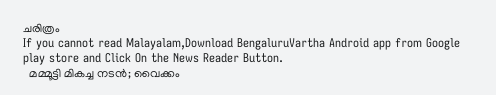ചരിത്രം
If you cannot read Malayalam,Download BengaluruVartha Android app from Google play store and Click On the News Reader Button.
  മമ്മൂട്ടി മികച്ച നടൻ; വൈക്കം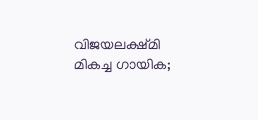വിജയലക്ഷ്‌മി മികച്ച ഗായിക;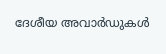ദേശീയ അവാർഡുകൾ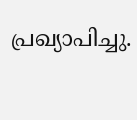പ്രഖ്യാപിച്ചു.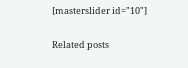[masterslider id="10"]

Related posts